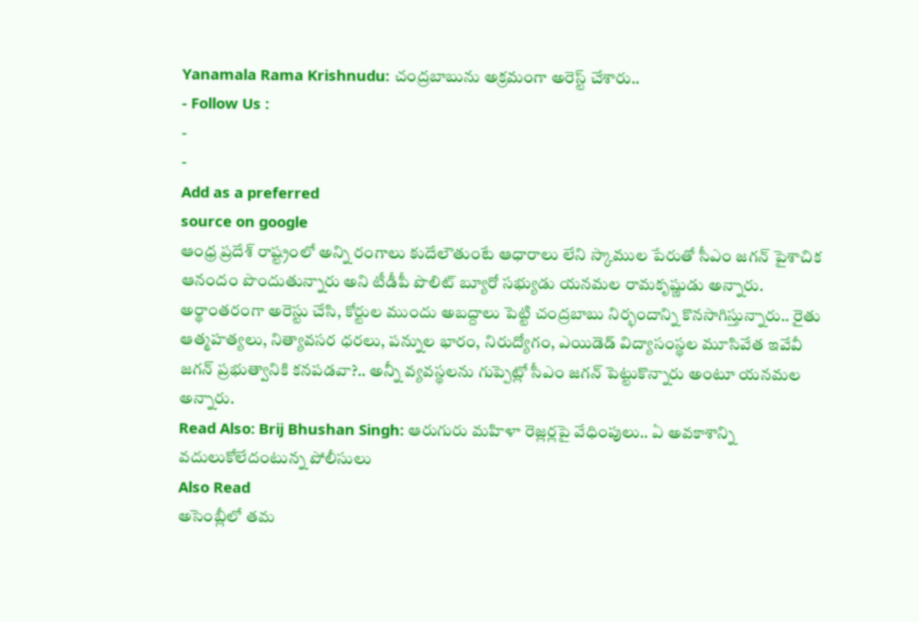Yanamala Rama Krishnudu: చంద్రబాబును అక్రమంగా అరెస్ట్ చేశారు..
- Follow Us :
-
-
Add as a preferred
source on google
ఆంధ్ర ప్రదేశ్ రాష్ట్రంలో అన్ని రంగాలు కుదేలౌతుంటే ఆధారాలు లేని స్కాముల పేరుతో సీఎం జగన్ పైశాచిక ఆనందం పొందుతున్నారు అని టీడీపీ పొలిట్ బ్యూరో సభ్యుడు యనమల రామకృష్ణుడు అన్నారు. అర్థాంతరంగా అరెస్టు చేసి, కోర్టుల ముందు అబద్దాలు పెట్టి చంద్రబాబు నిర్భందాన్ని కొనసాగిస్తున్నారు.. రైతు ఆత్మహత్యలు, నిత్యావసర ధరలు, పన్నుల భారం, నిరుద్యోగం, ఎయిడెడ్ విద్యాసంస్థల మూసివేత ఇవేవీ జగన్ ప్రభుత్వానికి కనపడవా?.. అన్నీ వ్యవస్థలను గుప్పెట్లో సీఎం జగన్ పెట్టుకొన్నారు అంటూ యనమల అన్నారు.
Read Also: Brij Bhushan Singh: ఆరుగురు మహిళా రెజ్లర్లపై వేధింపులు.. ఏ అవకాశాన్ని వదులుకోలేదంటున్న పోలీసులు
Also Read
అసెంబ్లీలో తమ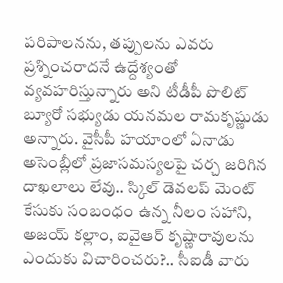పరిపాలనను, తప్పులను ఎవరు ప్రశ్నించరాదనే ఉద్దేశ్యంతో వ్యవహరిస్తున్నారు అని టీడీపీ పొలిట్ బ్యూరో సభ్యుడు యనమల రామకృష్ణుడు అన్నారు. వైసీపీ హయాంలో ఏనాడు అసెంబ్లీలో ప్రజాసమస్యలపై చర్చ జరిగిన దాఖలాలు లేవు.. స్కిల్ డెవలప్ మెంట్ కేసుకు సంబంధం ఉన్న నీలం సహాని, అజయ్ కల్లాం, ఐవైఆర్ కృష్ణారావులను ఎందుకు విచారించరు?.. సీఐడీ వారు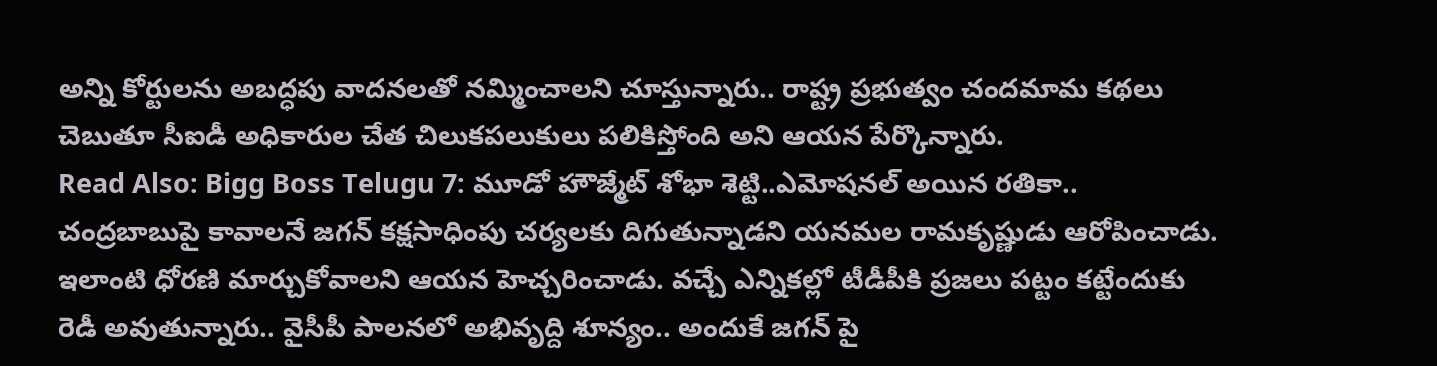అన్ని కోర్టులను అబద్ధపు వాదనలతో నమ్మించాలని చూస్తున్నారు.. రాష్ట్ర ప్రభుత్వం చందమామ కథలు చెబుతూ సీఐడీ అధికారుల చేత చిలుకపలుకులు పలికిస్తోంది అని ఆయన పేర్కొన్నారు.
Read Also: Bigg Boss Telugu 7: మూడో హౌజ్మేట్ శోభా శెట్టి..ఎమోషనల్ అయిన రతికా..
చంద్రబాబుపై కావాలనే జగన్ కక్షసాధింపు చర్యలకు దిగుతున్నాడని యనమల రామకృష్ణుడు ఆరోపించాడు. ఇలాంటి ధోరణి మార్చుకోవాలని ఆయన హెచ్చరించాడు. వచ్చే ఎన్నికల్లో టీడీపీకి ప్రజలు పట్టం కట్టేందుకు రెడీ అవుతున్నారు.. వైసీపీ పాలనలో అభివృద్ది శూన్యం.. అందుకే జగన్ పై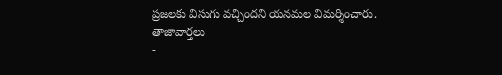ప్రజలకు విసుగు వచ్చిందని యనమల విమర్శించారు.
తాజావార్తలు
-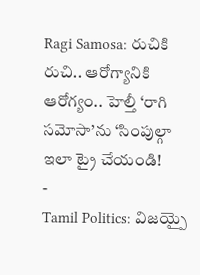Ragi Samosa: రుచికి రుచి.. ఆరోగ్యానికి ఆరోగ్యం.. హెల్తీ ‘రాగి సమోసా’ను ‘సింపుల్గా ఇలా ట్రై చేయండి!
-
Tamil Politics: విజయ్పై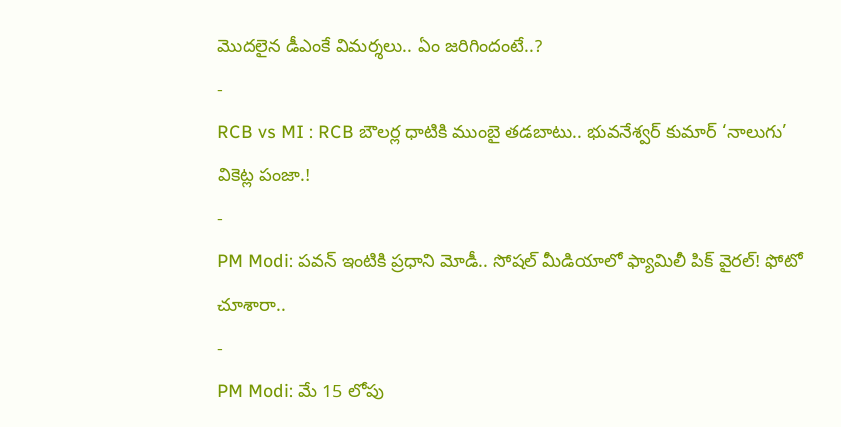మొదలైన డీఎంకే విమర్శలు.. ఏం జరిగిందంటే..?
-
RCB vs MI : RCB బౌలర్ల ధాటికి ముంబై తడబాటు.. భువనేశ్వర్ కుమార్ ‘నాలుగు’ వికెట్ల పంజా.!
-
PM Modi: పవన్ ఇంటికి ప్రధాని మోడీ.. సోషల్ మీడియాలో ఫ్యామిలీ పిక్ వైరల్! ఫోటో చూశారా..
-
PM Modi: మే 15 లోపు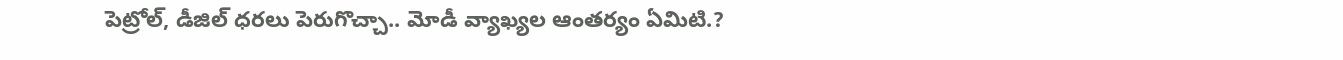పెట్రోల్, డీజిల్ ధరలు పెరుగొచ్చా.. మోడీ వ్యాఖ్యల ఆంతర్యం ఏమిటి.?